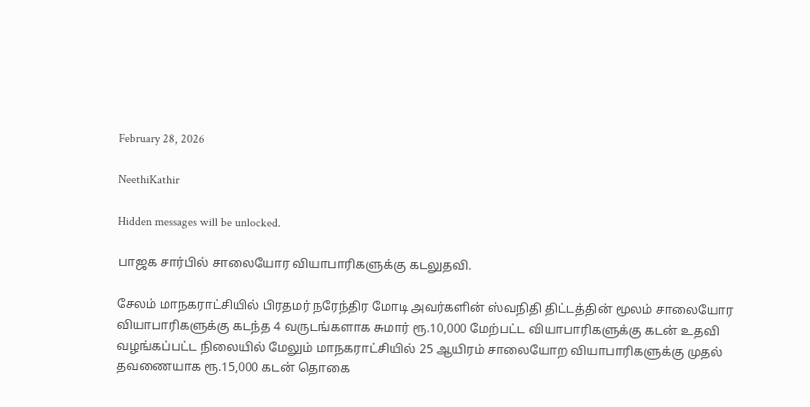February 28, 2026

NeethiKathir

Hidden messages will be unlocked.

பாஜக சார்பில் சாலையோர வியாபாரிகளுக்கு கடலுதவி.

சேலம் மாநகராட்சியில் பிரதமர் நரேந்திர மோடி அவர்களின் ஸ்வநிதி திட்டத்தின் மூலம் சாலையோர வியாபாரிகளுக்கு கடந்த 4 வருடங்களாக சுமார் ரூ.10,000 மேற்பட்ட வியாபாரிகளுக்கு கடன் உதவி வழங்கப்பட்ட நிலையில் மேலும் மாநகராட்சியில் 25 ஆயிரம் சாலையோற வியாபாரிகளுக்கு முதல் தவணையாக ரூ.15,000 கடன் தொகை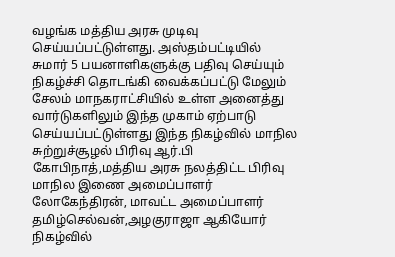வழங்க மத்திய அரசு முடிவு செய்யப்பட்டுள்ளது. அஸ்தம்பட்டியில் சுமார் 5 பயனாளிகளுக்கு பதிவு செய்யும் நிகழ்ச்சி தொடங்கி வைக்கப்பட்டு மேலும் சேலம் மாநகராட்சியில் உள்ள அனைத்து வார்டுகளிலும் இந்த முகாம் ஏற்பாடு செய்யப்பட்டுள்ளது இந்த நிகழ்வில் மாநில சுற்றுச்சூழல் பிரிவு ஆர்.பி கோபிநாத்,மத்திய அரசு நலத்திட்ட பிரிவு மாநில இணை அமைப்பாளர் லோகேந்திரன், மாவட்ட அமைப்பாளர் தமிழ்செல்வன்,அழகுராஜா ஆகியோர் நிகழ்வில்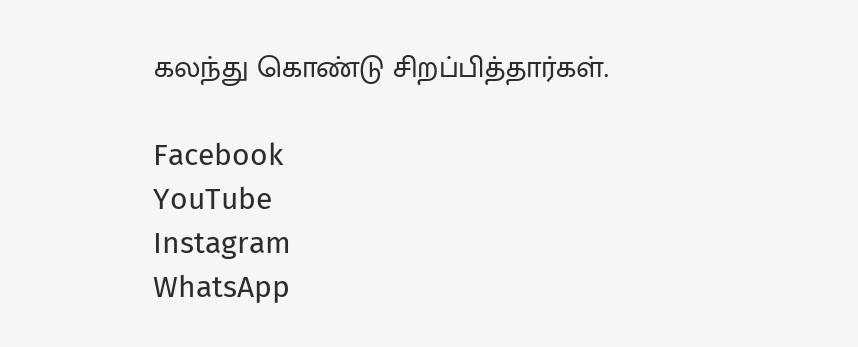கலந்து கொண்டு சிறப்பித்தார்கள்.

Facebook
YouTube
Instagram
WhatsApp